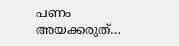പണം അയക്കരുത്…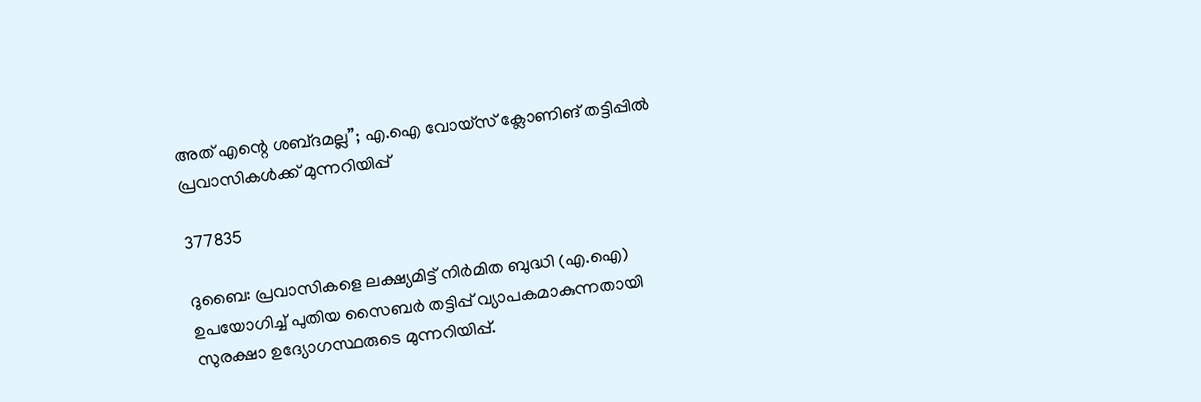അത് എന്റെ ശബ്‌ദമല്ല”; എ.ഐ വോയ്സ് ക്ലോണിങ് തട്ടിപ്പിൽ പ്രവാസികൾക്ക് മുന്നറിയിപ്പ്

377835

ദുബൈ: പ്രവാസികളെ ലക്ഷ്യമിട്ട് നിർമിത ബുദ്ധി (എ.ഐ) ഉപയോഗിച്ച് പുതിയ സൈബർ തട്ടിപ്പ് വ്യാപകമാകുന്നതായി സുരക്ഷാ ഉദ്യോഗസ്ഥരുടെ മുന്നറിയിപ്പ്.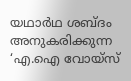യഥാർഥ ശബ്ദം അനുകരിക്കുന്ന ‘എ.ഐ വോയ്സ്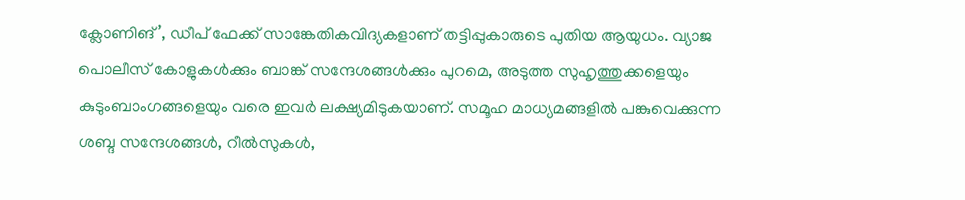ക്ലോണിങ്’, ഡീപ് ഫേക്ക് സാങ്കേതികവിദ്യകളാണ് തട്ടിപ്പുകാരുടെ പുതിയ ആയുധം. വ്യാജ പൊലീസ് കോളുകൾക്കും ബാങ്ക് സന്ദേശങ്ങൾക്കും പുറമെ, അടുത്ത സുഹൃത്തുക്കളെയും കുടുംബാംഗങ്ങളെയും വരെ ഇവർ ലക്ഷ്യമിടുകയാണ്. സമൂഹ മാധ്യമങ്ങളിൽ പങ്കുവെക്കുന്ന ശബ്ദ സന്ദേശങ്ങൾ, റീൽസുകൾ,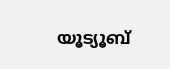യൂട്യൂബ്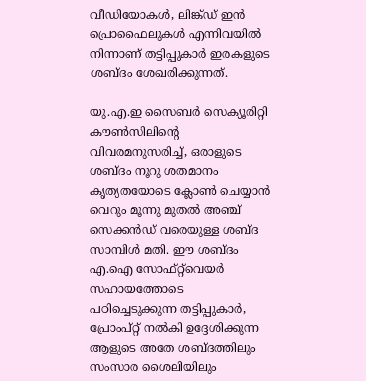വീഡിയോകൾ, ലിങ്ക്ഡ് ഇൻ പ്രൊഫൈലുകൾ എന്നിവയിൽ നിന്നാണ് തട്ടിപ്പുകാർ ഇരകളുടെ ശബ്ദം ശേഖരിക്കുന്നത്.

യു.എ.ഇ സൈബർ സെക്യൂരിറ്റി കൗൺസിലിന്‍റെ വിവരമനുസരിച്ച്, ഒരാളുടെ ശബ്ദം നൂറു ശതമാനം കൃത്യതയോടെ ക്ലോൺ ചെയ്യാൻ വെറും മൂന്നു മുതൽ അഞ്ച് സെക്കൻഡ് വരെയുള്ള ശബ്ദ സാമ്പിൾ മതി. ഈ ശബ്ദം എ.ഐ സോഫ്റ്റ്‌വെയർ സഹായത്തോടെ പഠിച്ചെടുക്കുന്ന തട്ടിപ്പുകാർ, പ്രോംപ്റ്റ് നൽകി ഉദ്ദേശിക്കുന്ന ആളുടെ അതേ ശബ്ദത്തിലും സംസാര ശൈലിയിലും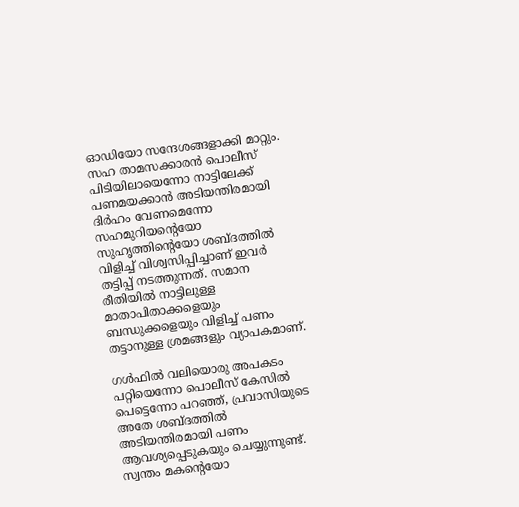ഓഡിയോ സന്ദേശങ്ങളാക്കി മാറ്റും. സഹ താമസക്കാരൻ പൊലീസ് പിടിയിലായെന്നോ നാട്ടിലേക്ക് പണമയക്കാൻ അടിയന്തിരമായി ദിർഹം വേണമെന്നോ സഹമുറിയന്‍റെയോ സുഹൃത്തിന്‍റെയോ ശബ്ദത്തിൽ വിളിച്ച് വിശ്വസിപ്പിച്ചാണ് ഇവർ തട്ടിപ്പ് നടത്തുന്നത്. സമാന രീതിയിൽ നാട്ടിലുള്ള മാതാപിതാക്കളെയും ബന്ധുക്കളെയും വിളിച്ച് പണം തട്ടാനുള്ള ശ്രമങ്ങളും വ്യാപകമാണ്.

ഗൾഫിൽ വലിയൊരു അപകടം പറ്റിയെന്നോ പൊലീസ് കേസിൽ പെട്ടെന്നോ പറഞ്ഞ്, പ്രവാസിയുടെ അതേ ശബ്ദത്തിൽ അടിയന്തിരമായി പണം ആവശ്യപ്പെടുകയും ചെയ്യുന്നുണ്ട്. സ്വന്തം മകന്‍റെയോ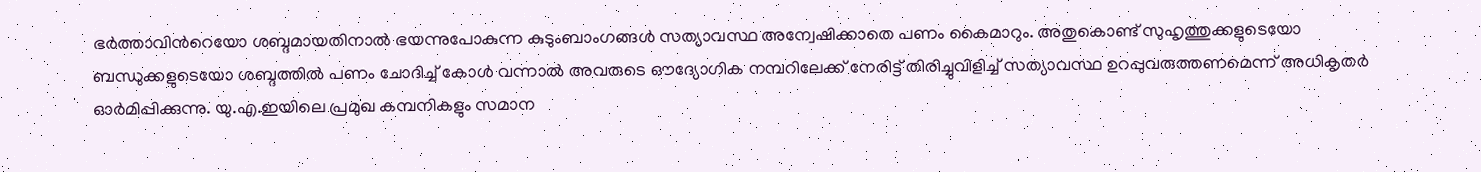ഭർത്താവിന്‍റെയോ ശബ്ദമായതിനാൽ ഭയന്നുപോകുന്ന കുടുംബാംഗങ്ങൾ സത്യാവസ്ഥ അന്വേഷിക്കാതെ പണം കൈമാറും. അതുകൊണ്ട് സുഹൃത്തുക്കളുടെയോ ബന്ധുക്കളുടെയോ ശബ്ദത്തിൽ പണം ചോദിച്ച് കോൾ വന്നാൽ അവരുടെ ഔദ്യോഗിക നമ്പറിലേക്ക് നേരിട്ട് തിരിച്ചുവിളിച്ച് സത്യാവസ്ഥ ഉറപ്പുവരുത്തണമെന്ന് അധികൃതർ ഓർമിപ്പിക്കുന്നു. യു.എ.ഇയിലെ പ്രമുഖ കമ്പനികളും സമാന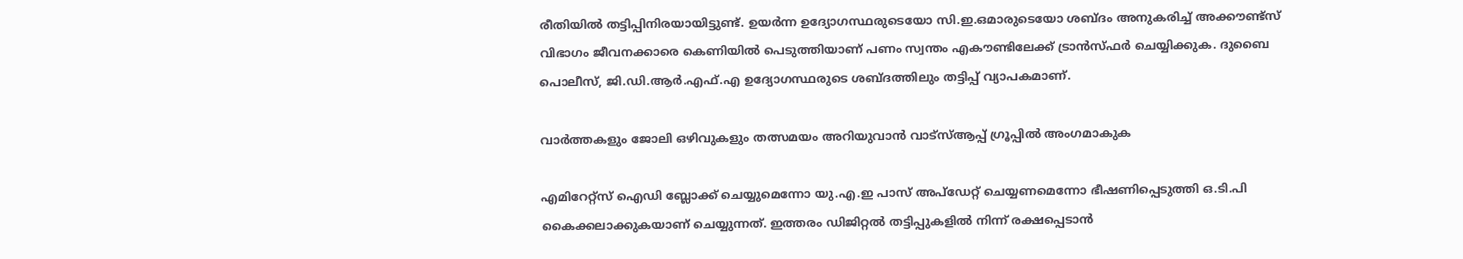രീതിയിൽ തട്ടിപ്പിനിരയായിട്ടുണ്ട്. ഉയർന്ന ഉദ്യോഗസ്ഥരുടെയോ സി.ഇ.ഒമാരുടെയോ ശബ്ദം അനുകരിച്ച് അക്കൗണ്ട്സ് വിഭാഗം ജീവനക്കാരെ കെണിയിൽ പെടുത്തിയാണ് പണം സ്വന്തം എകൗണ്ടിലേക്ക് ട്രാൻസ്ഫർ ചെയ്യിക്കുക. ദുബൈ പൊലീസ്, ജി.ഡി.ആർ.എഫ്.എ ഉദ്യോഗസ്ഥരുടെ ശബ്ദത്തിലും തട്ടിപ്പ് വ്യാപകമാണ്.

വാർത്തകളും ജോലി ഒഴിവുകളും തത്സമയം അറിയുവാൻ വാട്സ്ആപ്പ് ഗ്രൂപ്പിൽ അംഗമാകുക

എമിറേറ്റ്സ് ഐഡി ബ്ലോക്ക് ചെയ്യുമെന്നോ യു.എ.ഇ പാസ് അപ്‌ഡേറ്റ് ചെയ്യണമെന്നോ ഭീഷണിപ്പെടുത്തി ഒ.ടി.പി കൈക്കലാക്കുകയാണ് ചെയ്യുന്നത്. ഇത്തരം ഡിജിറ്റൽ തട്ടിപ്പുകളിൽ നിന്ന് രക്ഷപ്പെടാൻ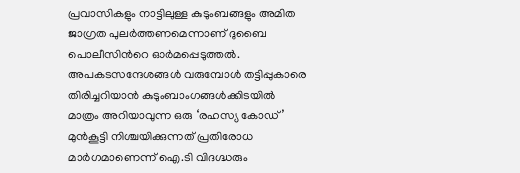പ്രവാസികളും നാട്ടിലുള്ള കുടുംബങ്ങളും അമിത ജാഗ്രത പുലർത്തണമെന്നാണ് ദുബൈ പൊലീസിന്‍റെ ഓർമപ്പെടുത്തൽ. അപകടസന്ദേശങ്ങൾ വരുമ്പോൾ തട്ടിപ്പുകാരെ തിരിച്ചറിയാൻ കുടുംബാംഗങ്ങൾക്കിടയിൽ മാത്രം അറിയാവുന്ന ഒരു ‘രഹസ്യ കോഡ്’ മുൻകൂട്ടി നിശ്ചയിക്കുന്നത് പ്രതിരോധ മാർഗമാണെന്ന് ഐ.ടി വിദഗ്ദ്ധരും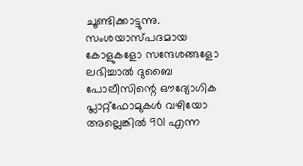ചൂണ്ടിക്കാട്ടുന്നു. സംശയാസ്പദമായ കോളുകളോ സന്ദേശങ്ങളോ ലഭിച്ചാൽ ദുബൈ പോലീസിന്റെ ഔദ്യോഗിക പ്ലാറ്റ്‌ഫോമുകൾ വഴിയോ അല്ലെങ്കിൽ 901 എന്ന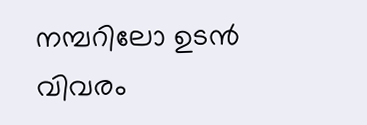നമ്പറിലോ ഉടൻ വിവരം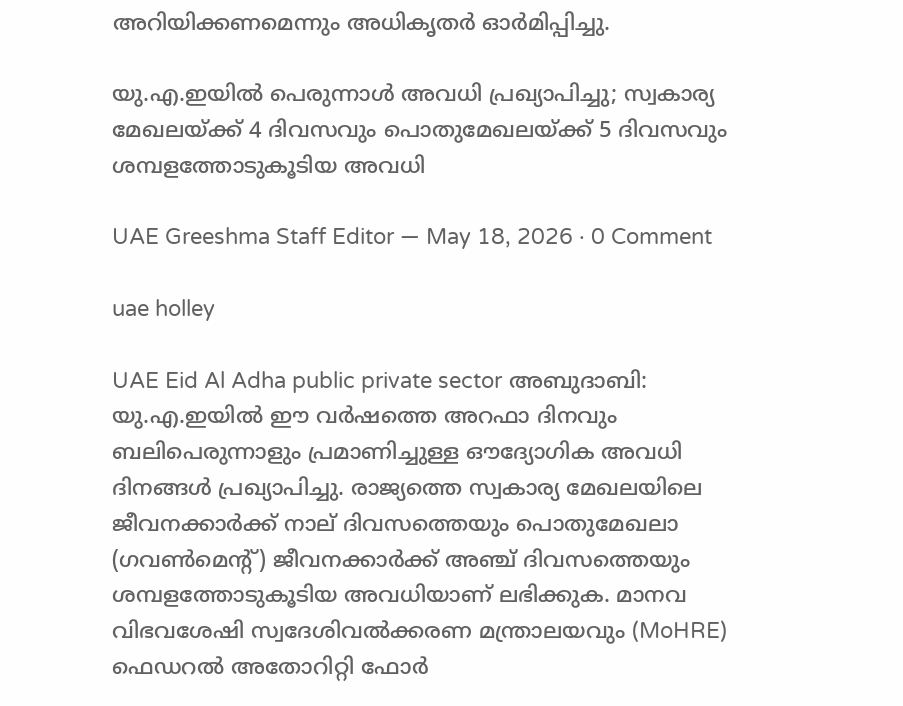അറിയിക്കണമെന്നും അധികൃതർ ഓർമിപ്പിച്ചു.

യു.എ.ഇയിൽ പെരുന്നാൾ അവധി പ്രഖ്യാപിച്ചു; സ്വകാര്യ മേഖലയ്ക്ക് 4 ദിവസവും പൊതുമേഖലയ്ക്ക് 5 ദിവസവും ശമ്പളത്തോടുകൂടിയ അവധി

UAE Greeshma Staff Editor — May 18, 2026 · 0 Comment

uae holley

UAE Eid Al Adha public private sector അബുദാബി: യു.എ.ഇയിൽ ഈ വർഷത്തെ അറഫാ ദിനവും ബലിപെരുന്നാളും പ്രമാണിച്ചുള്ള ഔദ്യോഗിക അവധി ദിനങ്ങൾ പ്രഖ്യാപിച്ചു. രാജ്യത്തെ സ്വകാര്യ മേഖലയിലെ ജീവനക്കാർക്ക് നാല് ദിവസത്തെയും പൊതുമേഖലാ (ഗവൺമെന്റ്) ജീവനക്കാർക്ക് അഞ്ച് ദിവസത്തെയും ശമ്പളത്തോടുകൂടിയ അവധിയാണ് ലഭിക്കുക. മാനവ വിഭവശേഷി സ്വദേശിവൽക്കരണ മന്ത്രാലയവും (MoHRE) ഫെഡറൽ അതോറിറ്റി ഫോർ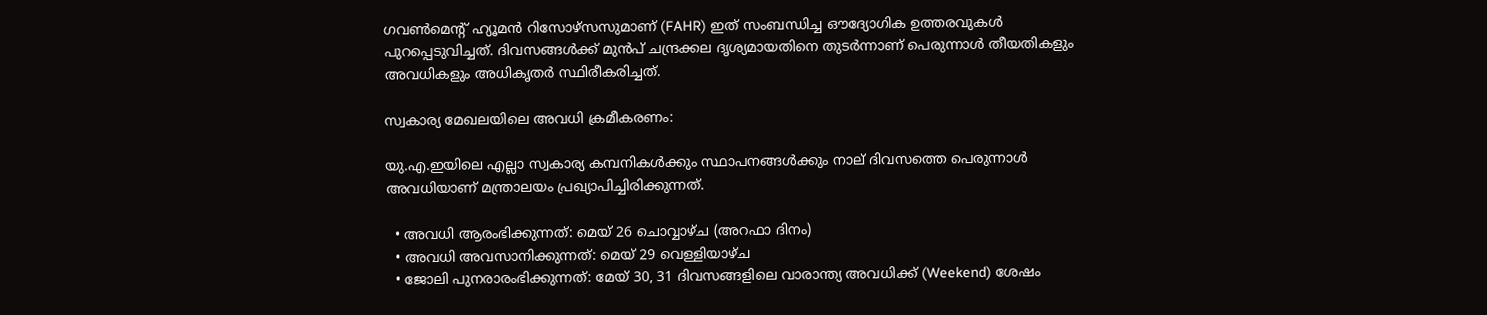ഗവൺമെന്റ് ഹ്യൂമൻ റിസോഴ്‌സസുമാണ് (FAHR) ഇത് സംബന്ധിച്ച ഔദ്യോഗിക ഉത്തരവുകൾ പുറപ്പെടുവിച്ചത്. ദിവസങ്ങൾക്ക് മുൻപ് ചന്ദ്രക്കല ദൃശ്യമായതിനെ തുടർന്നാണ് പെരുന്നാൾ തീയതികളും അവധികളും അധികൃതർ സ്ഥിരീകരിച്ചത്.

സ്വകാര്യ മേഖലയിലെ അവധി ക്രമീകരണം:

യു.എ.ഇയിലെ എല്ലാ സ്വകാര്യ കമ്പനികൾക്കും സ്ഥാപനങ്ങൾക്കും നാല് ദിവസത്തെ പെരുന്നാൾ അവധിയാണ് മന്ത്രാലയം പ്രഖ്യാപിച്ചിരിക്കുന്നത്.

  • അവധി ആരംഭിക്കുന്നത്: മെയ് 26 ചൊവ്വാഴ്ച (അറഫാ ദിനം)
  • അവധി അവസാനിക്കുന്നത്: മെയ് 29 വെള്ളിയാഴ്ച
  • ജോലി പുനരാരംഭിക്കുന്നത്: മേയ് 30, 31 ദിവസങ്ങളിലെ വാരാന്ത്യ അവധിക്ക് (Weekend) ശേഷം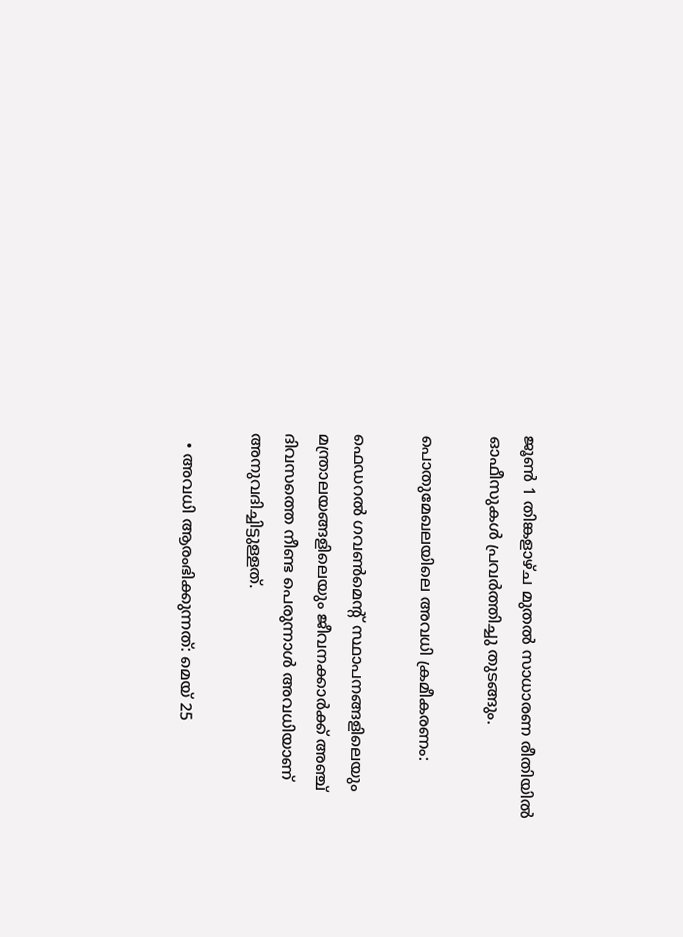ജൂൺ 1 തിങ്കളാഴ്ച മുതൽ സാധാരണ രീതിയിൽ ഓഫീസുകൾ പ്രവർത്തിച്ചു തുടങ്ങും.

പൊതുമേഖലയിലെ അവധി ക്രമീകരണം:

ഫെഡറൽ ഗവൺമെന്റ് സ്ഥാപനങ്ങളിലെയും മന്ത്രാലയങ്ങളിലെയും ജീവനക്കാർക്ക് അഞ്ച് ദിവസത്തെ നീണ്ട പെരുന്നാൾ അവധിയാണ് അനുവദിച്ചിട്ടുള്ളത്.

  • അവധി ആരംഭിക്കുന്നത്: മെയ് 25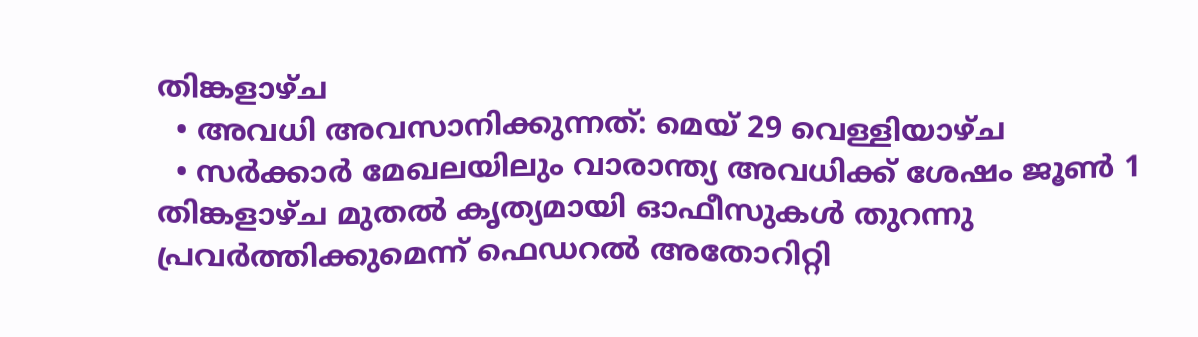തിങ്കളാഴ്ച
  • അവധി അവസാനിക്കുന്നത്: മെയ് 29 വെള്ളിയാഴ്ച
  • സർക്കാർ മേഖലയിലും വാരാന്ത്യ അവധിക്ക് ശേഷം ജൂൺ 1 തിങ്കളാഴ്ച മുതൽ കൃത്യമായി ഓഫീസുകൾ തുറന്നു പ്രവർത്തിക്കുമെന്ന് ഫെഡറൽ അതോറിറ്റി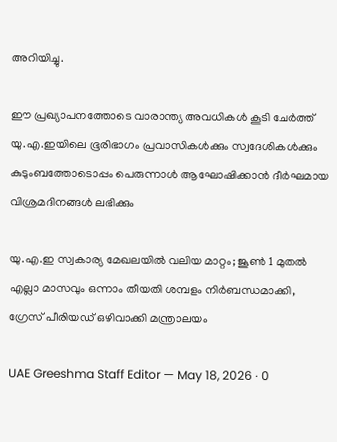അറിയിച്ചു.

ഈ പ്രഖ്യാപനത്തോടെ വാരാന്ത്യ അവധികൾ കൂടി ചേർത്ത് യു.എ.ഇയിലെ ഭൂരിഭാഗം പ്രവാസികൾക്കും സ്വദേശികൾക്കും കുടുംബത്തോടൊപ്പം പെരുന്നാൾ ആഘോഷിക്കാൻ ദീർഘമായ വിശ്രമദിനങ്ങൾ ലഭിക്കും

യു.എ.ഇ സ്വകാര്യ മേഖലയിൽ വലിയ മാറ്റം; ജൂൺ 1 മുതൽ എല്ലാ മാസവും ഒന്നാം തീയതി ശമ്പളം നിർബന്ധമാക്കി, ഗ്രേസ് പീരിയഡ് ഒഴിവാക്കി മന്ത്രാലയം

UAE Greeshma Staff Editor — May 18, 2026 · 0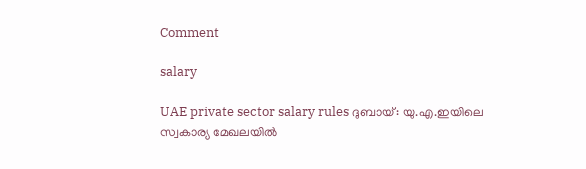Comment

salary

UAE private sector salary rules ദുബായ്: യു.എ.ഇയിലെ സ്വകാര്യ മേഖലയിൽ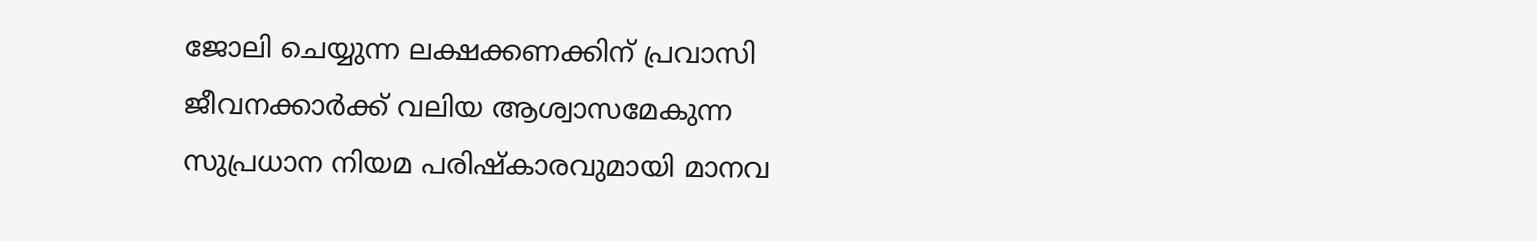ജോലി ചെയ്യുന്ന ലക്ഷക്കണക്കിന് പ്രവാസി ജീവനക്കാർക്ക് വലിയ ആശ്വാസമേകുന്ന സുപ്രധാന നിയമ പരിഷ്കാരവുമായി മാനവ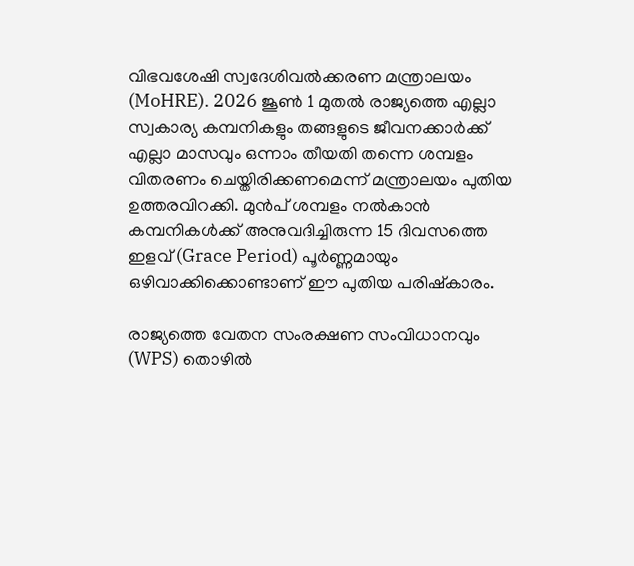വിഭവശേഷി സ്വദേശിവൽക്കരണ മന്ത്രാലയം (MoHRE). 2026 ജൂൺ 1 മുതൽ രാജ്യത്തെ എല്ലാ സ്വകാര്യ കമ്പനികളും തങ്ങളുടെ ജീവനക്കാർക്ക് എല്ലാ മാസവും ഒന്നാം തീയതി തന്നെ ശമ്പളം വിതരണം ചെയ്തിരിക്കണമെന്ന് മന്ത്രാലയം പുതിയ ഉത്തരവിറക്കി. മുൻപ് ശമ്പളം നൽകാൻ കമ്പനികൾക്ക് അനുവദിച്ചിരുന്ന 15 ദിവസത്തെ ഇളവ് (Grace Period) പൂർണ്ണമായും ഒഴിവാക്കിക്കൊണ്ടാണ് ഈ പുതിയ പരിഷ്കാരം.

രാജ്യത്തെ വേതന സംരക്ഷണ സംവിധാനവും (WPS) തൊഴിൽ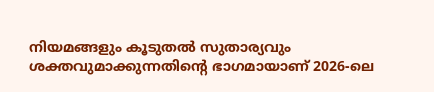നിയമങ്ങളും കൂടുതൽ സുതാര്യവും ശക്തവുമാക്കുന്നതിന്റെ ഭാഗമായാണ് 2026-ലെ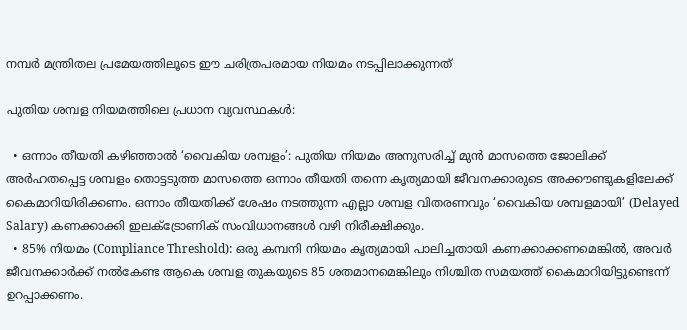നമ്പർ മന്ത്രിതല പ്രമേയത്തിലൂടെ ഈ ചരിത്രപരമായ നിയമം നടപ്പിലാക്കുന്നത്

പുതിയ ശമ്പള നിയമത്തിലെ പ്രധാന വ്യവസ്ഥകൾ:

  • ഒന്നാം തീയതി കഴിഞ്ഞാൽ ‘വൈകിയ ശമ്പളം’: പുതിയ നിയമം അനുസരിച്ച് മുൻ മാസത്തെ ജോലിക്ക് അർഹതപ്പെട്ട ശമ്പളം തൊട്ടടുത്ത മാസത്തെ ഒന്നാം തീയതി തന്നെ കൃത്യമായി ജീവനക്കാരുടെ അക്കൗണ്ടുകളിലേക്ക് കൈമാറിയിരിക്കണം. ഒന്നാം തീയതിക്ക് ശേഷം നടത്തുന്ന എല്ലാ ശമ്പള വിതരണവും ‘വൈകിയ ശമ്പളമായി’ (Delayed Salary) കണക്കാക്കി ഇലക്ട്രോണിക് സംവിധാനങ്ങൾ വഴി നിരീക്ഷിക്കും.
  • 85% നിയമം (Compliance Threshold): ഒരു കമ്പനി നിയമം കൃത്യമായി പാലിച്ചതായി കണക്കാക്കണമെങ്കിൽ, അവർ ജീവനക്കാർക്ക് നൽകേണ്ട ആകെ ശമ്പള തുകയുടെ 85 ശതമാനമെങ്കിലും നിശ്ചിത സമയത്ത് കൈമാറിയിട്ടുണ്ടെന്ന് ഉറപ്പാക്കണം.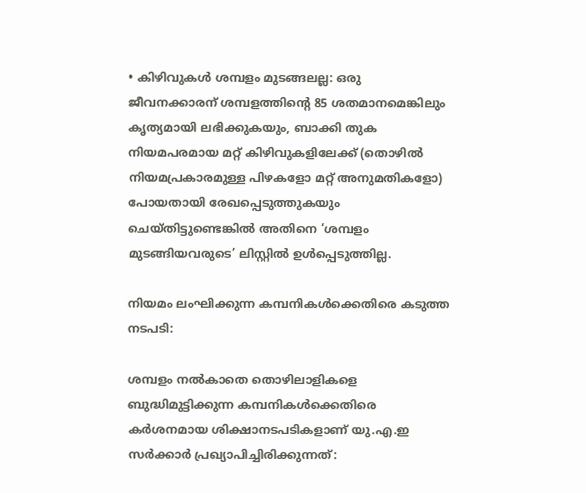• കിഴിവുകൾ ശമ്പളം മുടങ്ങലല്ല: ഒരു ജീവനക്കാരന് ശമ്പളത്തിന്റെ 85 ശതമാനമെങ്കിലും കൃത്യമായി ലഭിക്കുകയും, ബാക്കി തുക നിയമപരമായ മറ്റ് കിഴിവുകളിലേക്ക് (തൊഴിൽ നിയമപ്രകാരമുള്ള പിഴകളോ മറ്റ് അനുമതികളോ) പോയതായി രേഖപ്പെടുത്തുകയും ചെയ്തിട്ടുണ്ടെങ്കിൽ അതിനെ ‘ശമ്പളം മുടങ്ങിയവരുടെ’ ലിസ്റ്റിൽ ഉൾപ്പെടുത്തില്ല.

നിയമം ലംഘിക്കുന്ന കമ്പനികൾക്കെതിരെ കടുത്ത നടപടി:

ശമ്പളം നൽകാതെ തൊഴിലാളികളെ ബുദ്ധിമുട്ടിക്കുന്ന കമ്പനികൾക്കെതിരെ കർശനമായ ശിക്ഷാനടപടികളാണ് യു.എ.ഇ സർക്കാർ പ്രഖ്യാപിച്ചിരിക്കുന്നത്: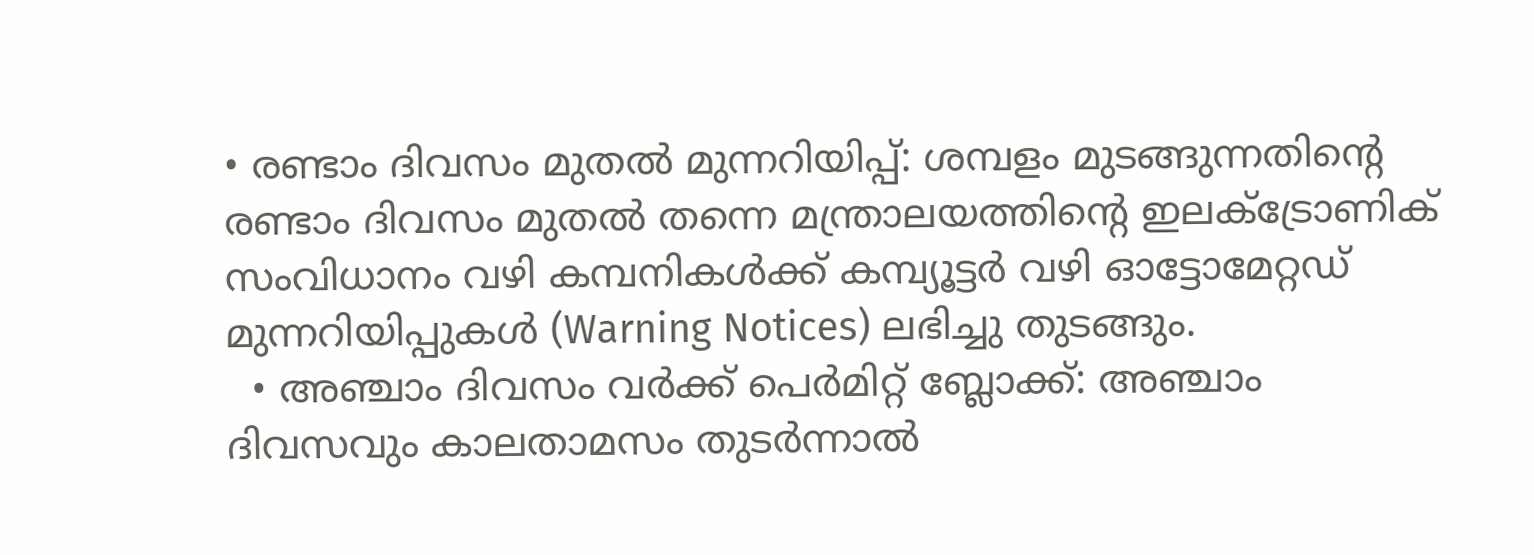• രണ്ടാം ദിവസം മുതൽ മുന്നറിയിപ്പ്: ശമ്പളം മുടങ്ങുന്നതിന്റെ രണ്ടാം ദിവസം മുതൽ തന്നെ മന്ത്രാലയത്തിന്റെ ഇലക്ട്രോണിക് സംവിധാനം വഴി കമ്പനികൾക്ക് കമ്പ്യൂട്ടർ വഴി ഓട്ടോമേറ്റഡ് മുന്നറിയിപ്പുകൾ (Warning Notices) ലഭിച്ചു തുടങ്ങും.
  • അഞ്ചാം ദിവസം വർക്ക് പെർമിറ്റ് ബ്ലോക്ക്: അഞ്ചാം ദിവസവും കാലതാമസം തുടർന്നാൽ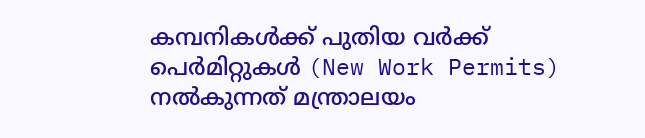കമ്പനികൾക്ക് പുതിയ വർക്ക് പെർമിറ്റുകൾ (New Work Permits) നൽകുന്നത് മന്ത്രാലയം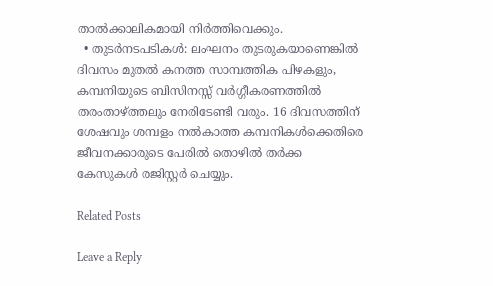താൽക്കാലികമായി നിർത്തിവെക്കും.
  • തുടർനടപടികൾ: ലംഘനം തുടരുകയാണെങ്കിൽ ദിവസം മുതൽ കനത്ത സാമ്പത്തിക പിഴകളും, കമ്പനിയുടെ ബിസിനസ്സ് വർഗ്ഗീകരണത്തിൽ തരംതാഴ്ത്തലും നേരിടേണ്ടി വരും. 16 ദിവസത്തിന് ശേഷവും ശമ്പളം നൽകാത്ത കമ്പനികൾക്കെതിരെ ജീവനക്കാരുടെ പേരിൽ തൊഴിൽ തർക്ക കേസുകൾ രജിസ്റ്റർ ചെയ്യും.

Related Posts

Leave a Reply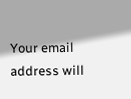Your email address will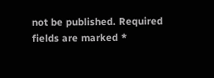not be published. Required fields are marked *